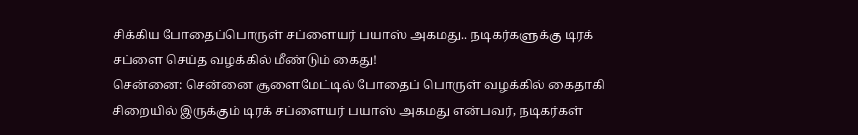சிக்கிய போதைப்பொருள் சப்ளையர் பயாஸ் அகமது.. நடிகர்களுக்கு டிரக் சப்ளை செய்த வழக்கில் மீண்டும் கைது!
சென்னை: சென்னை சூளைமேட்டில் போதைப் பொருள் வழக்கில் கைதாகி சிறையில் இருக்கும் டிரக் சப்ளையர் பயாஸ் அகமது என்பவர், நடிகர்கள்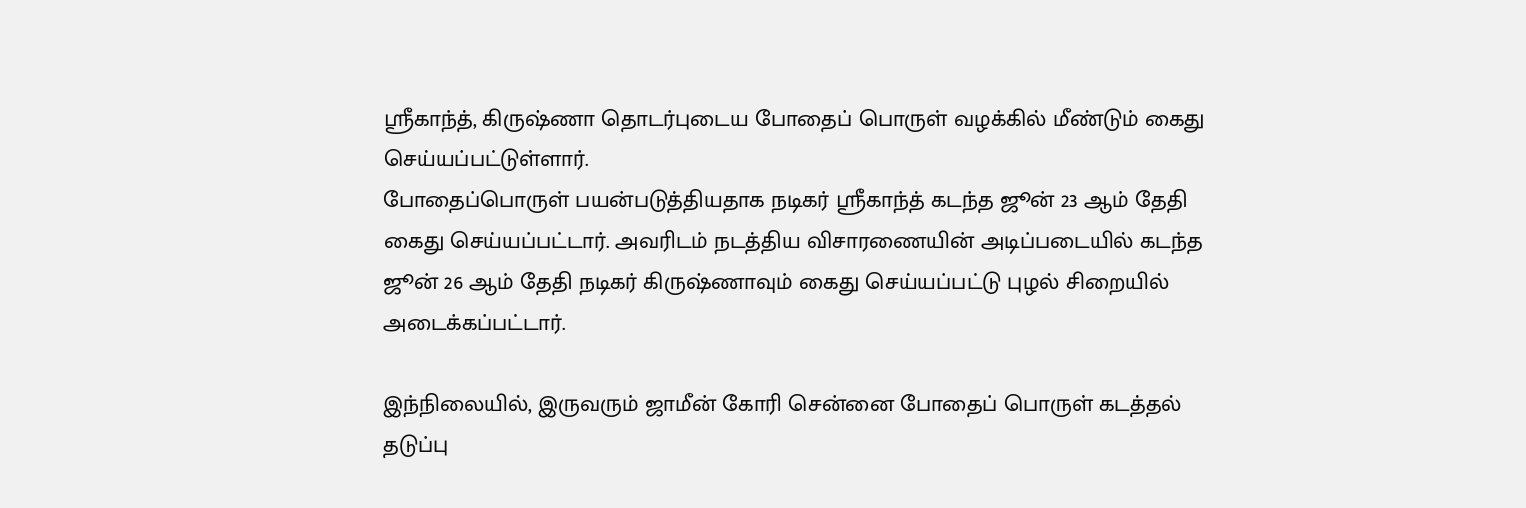ஸ்ரீகாந்த், கிருஷ்ணா தொடர்புடைய போதைப் பொருள் வழக்கில் மீண்டும் கைது செய்யப்பட்டுள்ளார்.
போதைப்பொருள் பயன்படுத்தியதாக நடிகர் ஶ்ரீகாந்த் கடந்த ஜூன் 23 ஆம் தேதி கைது செய்யப்பட்டார். அவரிடம் நடத்திய விசாரணையின் அடிப்படையில் கடந்த ஜூன் 26 ஆம் தேதி நடிகர் கிருஷ்ணாவும் கைது செய்யப்பட்டு புழல் சிறையில் அடைக்கப்பட்டார்.

இந்நிலையில், இருவரும் ஜாமீன் கோரி சென்னை போதைப் பொருள் கடத்தல் தடுப்பு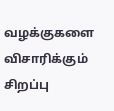வழக்குகளை விசாரிக்கும் சிறப்பு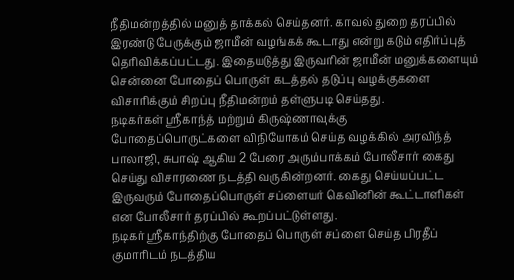நீதிமன்றத்தில் மனுத் தாக்கல் செய்தனர். காவல் துறை தரப்பில் இரண்டு பேருக்கும் ஜாமீன் வழங்கக் கூடாது என்று கடும் எதிர்ப்புத் தெரிவிக்கப்பட்டது. இதையடுத்து இருவரின் ஜாமீன் மனுக்களையும் சென்னை போதைப் பொருள் கடத்தல் தடுப்பு வழக்குகளை விசாரிக்கும் சிறப்பு நீதிமன்றம் தள்ளுபடி செய்தது.
நடிகர்கள் ஸ்ரீகாந்த் மற்றும் கிருஷ்ணாவுக்கு போதைப்பொருட்களை விநியோகம் செய்த வழக்கில் அரவிந்த் பாலாஜி, சுபாஷ் ஆகிய 2 பேரை அரும்பாக்கம் போலீசார் கைது செய்து விசாரணை நடத்தி வருகின்றனர். கைது செய்யப்பட்ட இருவரும் போதைப்பொருள் சப்ளையர் கெவினின் கூட்டாளிகள் என போலீசார் தரப்பில் கூறப்பட்டுள்ளது.
நடிகர் ஸ்ரீகாந்திற்கு போதைப் பொருள் சப்ளை செய்த பிரதீப் குமாரிடம் நடத்திய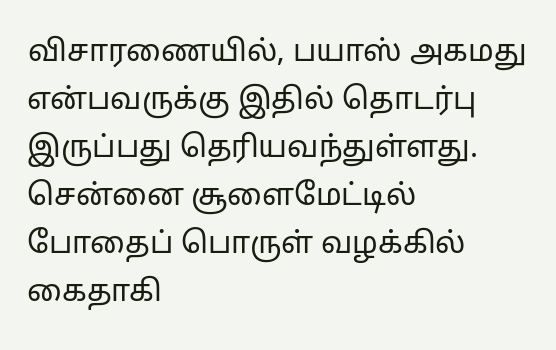விசாரணையில், பயாஸ் அகமது என்பவருக்கு இதில் தொடர்பு இருப்பது தெரியவந்துள்ளது. சென்னை சூளைமேட்டில் போதைப் பொருள் வழக்கில் கைதாகி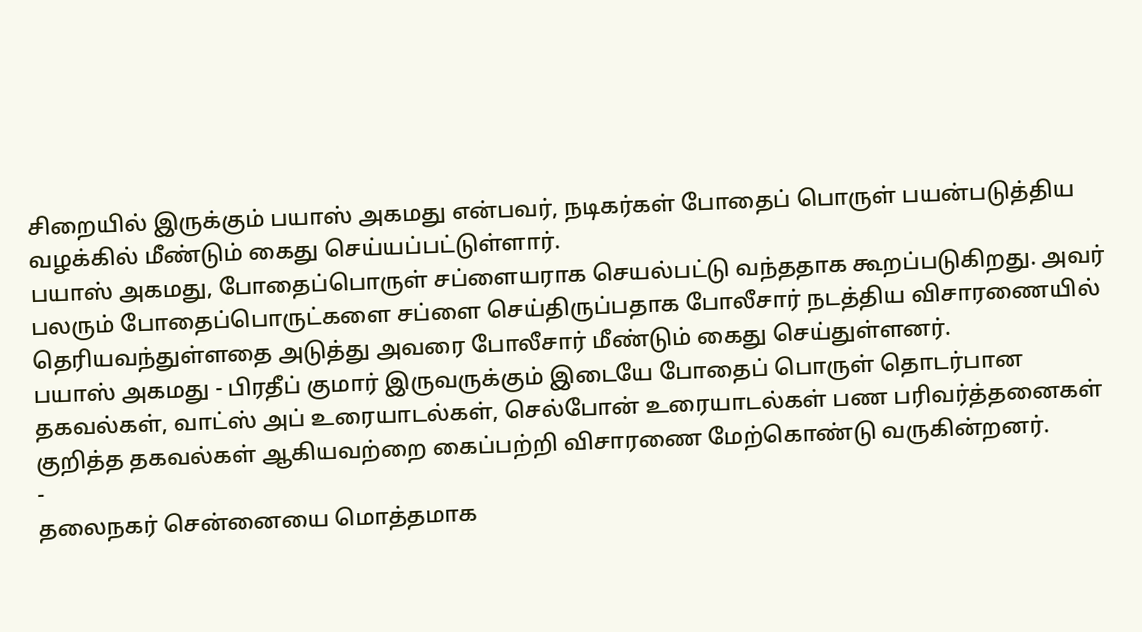சிறையில் இருக்கும் பயாஸ் அகமது என்பவர், நடிகர்கள் போதைப் பொருள் பயன்படுத்திய வழக்கில் மீண்டும் கைது செய்யப்பட்டுள்ளார்.
பயாஸ் அகமது, போதைப்பொருள் சப்ளையராக செயல்பட்டு வந்ததாக கூறப்படுகிறது. அவர் பலரும் போதைப்பொருட்களை சப்ளை செய்திருப்பதாக போலீசார் நடத்திய விசாரணையில் தெரியவந்துள்ளதை அடுத்து அவரை போலீசார் மீண்டும் கைது செய்துள்ளனர்.
பயாஸ் அகமது - பிரதீப் குமார் இருவருக்கும் இடையே போதைப் பொருள் தொடர்பான தகவல்கள், வாட்ஸ் அப் உரையாடல்கள், செல்போன் உரையாடல்கள் பண பரிவர்த்தனைகள் குறித்த தகவல்கள் ஆகியவற்றை கைப்பற்றி விசாரணை மேற்கொண்டு வருகின்றனர்.
-
தலைநகர் சென்னையை மொத்தமாக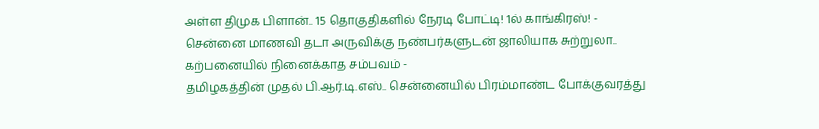அள்ள திமுக பிளான்.. 15 தொகுதிகளில் நேரடி போட்டி! 1ல் காங்கிரஸ்! -
சென்னை மாணவி தடா அருவிக்கு நண்பர்களுடன் ஜாலியாக சுற்றுலா.. கற்பனையில் நினைக்காத சம்பவம் -
தமிழகத்தின் முதல் பி.ஆர்.டி.எஸ்.. சென்னையில் பிரம்மாண்ட போக்குவரத்து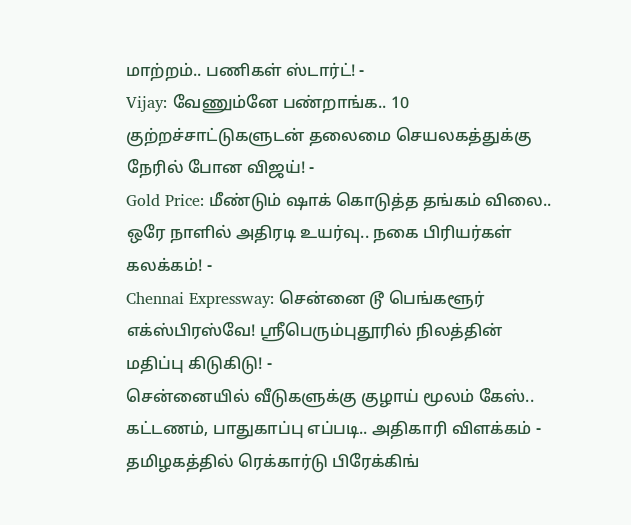மாற்றம்.. பணிகள் ஸ்டார்ட்! -
Vijay: வேணும்னே பண்றாங்க.. 10 குற்றச்சாட்டுகளுடன் தலைமை செயலகத்துக்கு நேரில் போன விஜய்! -
Gold Price: மீண்டும் ஷாக் கொடுத்த தங்கம் விலை.. ஒரே நாளில் அதிரடி உயர்வு.. நகை பிரியர்கள் கலக்கம்! -
Chennai Expressway: சென்னை டூ பெங்களூர் எக்ஸ்பிரஸ்வே! ஸ்ரீபெரும்புதூரில் நிலத்தின் மதிப்பு கிடுகிடு! -
சென்னையில் வீடுகளுக்கு குழாய் மூலம் கேஸ்.. கட்டணம், பாதுகாப்பு எப்படி.. அதிகாரி விளக்கம் -
தமிழகத்தில் ரெக்கார்டு பிரேக்கிங்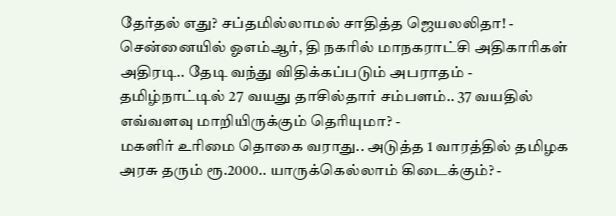தேர்தல் எது? சப்தமில்லாமல் சாதித்த ஜெயலலிதா! -
சென்னையில் ஓஎம்ஆர், தி நகரில் மாநகராட்சி அதிகாரிகள் அதிரடி.. தேடி வந்து விதிக்கப்படும் அபராதம் -
தமிழ்நாட்டில் 27 வயது தாசில்தார் சம்பளம்.. 37 வயதில் எவ்வளவு மாறியிருக்கும் தெரியுமா? -
மகளிர் உரிமை தொகை வராது.. அடுத்த 1 வாரத்தில் தமிழக அரசு தரும் ரூ.2000.. யாருக்கெல்லாம் கிடைக்கும்? -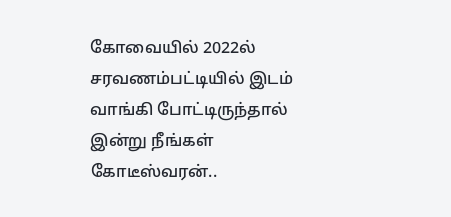கோவையில் 2022ல் சரவணம்பட்டியில் இடம் வாங்கி போட்டிருந்தால் இன்று நீங்கள் கோடீஸ்வரன்..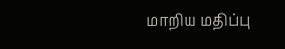மாறிய மதிப்பு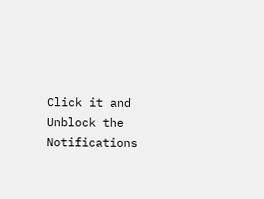Click it and Unblock the Notifications